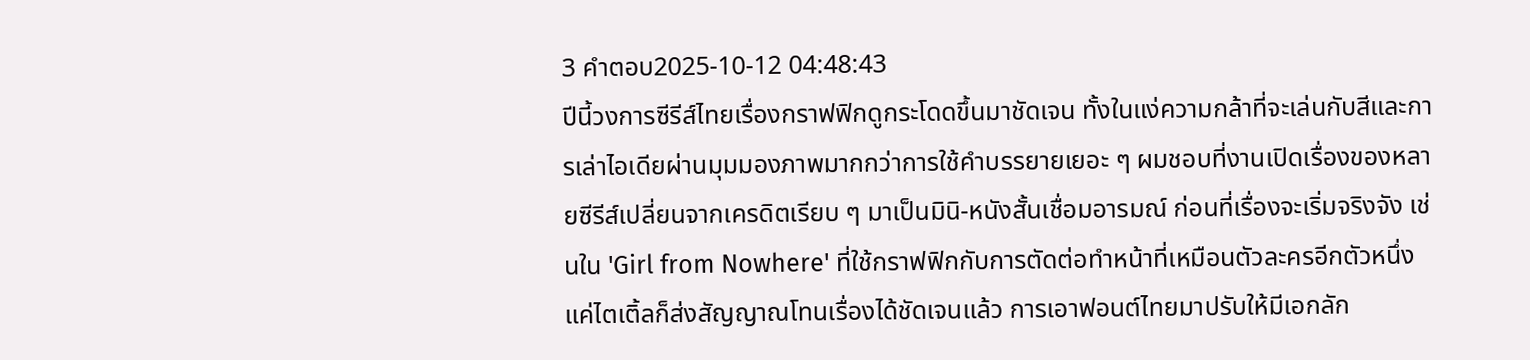3 คำตอบ2025-10-12 04:48:43
ปีนี้วงการซีรีส์ไทยเรื่องกราฟฟิกดูกระโดดขึ้นมาชัดเจน ทั้งในแง่ความกล้าที่จะเล่นกับสีและการเล่าไอเดียผ่านมุมมองภาพมากกว่าการใช้คำบรรยายเยอะ ๆ ผมชอบที่งานเปิดเรื่องของหลายซีรีส์เปลี่ยนจากเครดิตเรียบ ๆ มาเป็นมินิ-หนังสั้นเชื่อมอารมณ์ ก่อนที่เรื่องจะเริ่มจริงจัง เช่นใน 'Girl from Nowhere' ที่ใช้กราฟฟิกกับการตัดต่อทำหน้าที่เหมือนตัวละครอีกตัวหนึ่ง แค่ไตเติ้ลก็ส่งสัญญาณโทนเรื่องได้ชัดเจนแล้ว การเอาฟอนต์ไทยมาปรับให้มีเอกลัก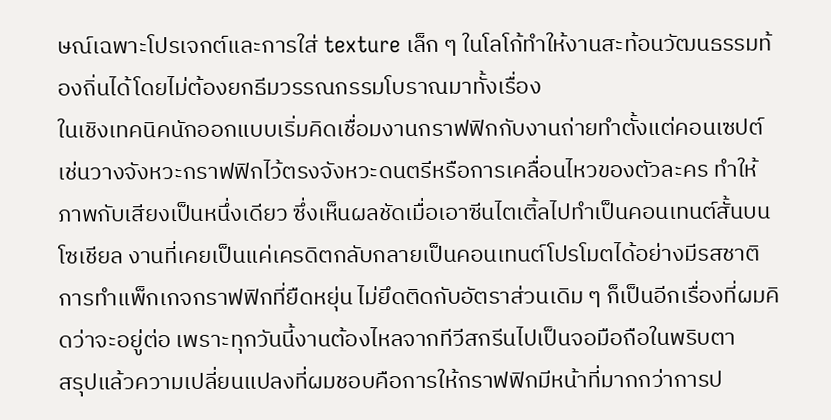ษณ์เฉพาะโปรเจกต์และการใส่ texture เล็ก ๆ ในโลโก้ทำให้งานสะท้อนวัฒนธรรมท้องถิ่นได้โดยไม่ต้องยกธีมวรรณกรรมโบราณมาทั้งเรื่อง
ในเชิงเทคนิคนักออกแบบเริ่มคิดเชื่อมงานกราฟฟิกกับงานถ่ายทำตั้งแต่คอนเซปต์ เช่นวางจังหวะกราฟฟิกไว้ตรงจังหวะดนตรีหรือการเคลื่อนไหวของตัวละคร ทำให้ภาพกับเสียงเป็นหนึ่งเดียว ซึ่งเห็นผลชัดเมื่อเอาซีนไตเติ้ลไปทำเป็นคอนเทนต์สั้นบนโซเชียล งานที่เคยเป็นแค่เครดิตกลับกลายเป็นคอนเทนต์โปรโมตได้อย่างมีรสชาติ การทำแพ็กเกจกราฟฟิกที่ยืดหยุ่น ไม่ยึดติดกับอัตราส่วนเดิม ๆ ก็เป็นอีกเรื่องที่ผมคิดว่าจะอยู่ต่อ เพราะทุกวันนี้งานต้องไหลจากทีวีสกรีนไปเป็นจอมือถือในพริบตา
สรุปแล้วความเปลี่ยนแปลงที่ผมชอบคือการให้กราฟฟิกมีหน้าที่มากกว่าการป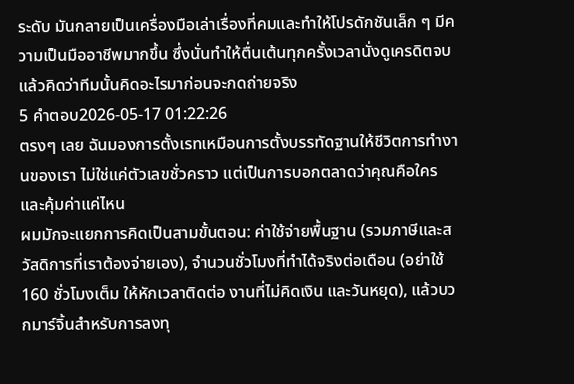ระดับ มันกลายเป็นเครื่องมือเล่าเรื่องที่คมและทำให้โปรดักชันเล็ก ๆ มีความเป็นมืออาชีพมากขึ้น ซึ่งนั่นทำให้ตื่นเต้นทุกครั้งเวลานั่งดูเครดิตจบแล้วคิดว่าทีมนั้นคิดอะไรมาก่อนจะกดถ่ายจริง
5 คำตอบ2026-05-17 01:22:26
ตรงๆ เลย ฉันมองการตั้งเรทเหมือนการตั้งบรรทัดฐานให้ชีวิตการทำงานของเรา ไม่ใช่แค่ตัวเลขชั่วคราว แต่เป็นการบอกตลาดว่าคุณคือใครและคุ้มค่าแค่ไหน
ผมมักจะแยกการคิดเป็นสามขั้นตอน: ค่าใช้จ่ายพื้นฐาน (รวมภาษีและสวัสดิการที่เราต้องจ่ายเอง), จำนวนชั่วโมงที่ทำได้จริงต่อเดือน (อย่าใช้ 160 ชั่วโมงเต็ม ให้หักเวลาติดต่อ งานที่ไม่คิดเงิน และวันหยุด), แล้วบวกมาร์จิ้นสำหรับการลงทุ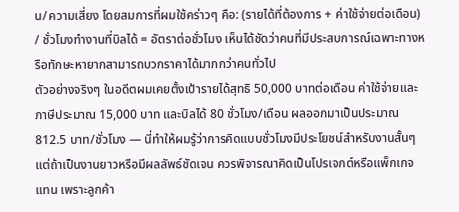น/ความเสี่ยง โดยสมการที่ผมใช้คร่าวๆ คือ: (รายได้ที่ต้องการ + ค่าใช้จ่ายต่อเดือน) / ชั่วโมงทำงานที่บิลได้ = อัตราต่อชั่วโมง เห็นได้ชัดว่าคนที่มีประสบการณ์เฉพาะทางหรือทักษะหายากสามารถบวกราคาได้มากกว่าคนทั่วไป
ตัวอย่างจริงๆ ในอดีตผมเคยตั้งเป้ารายได้สุทธิ 50,000 บาทต่อเดือน ค่าใช้จ่ายและภาษีประมาณ 15,000 บาท และบิลได้ 80 ชั่วโมง/เดือน ผลออกมาเป็นประมาณ 812.5 บาท/ชั่วโมง — นี่ทำให้ผมรู้ว่าการคิดแบบชั่วโมงมีประโยชน์สำหรับงานสั้นๆ แต่ถ้าเป็นงานยาวหรือมีผลลัพธ์ชัดเจน ควรพิจารณาคิดเป็นโปรเจกต์หรือแพ็กเกจแทน เพราะลูกค้า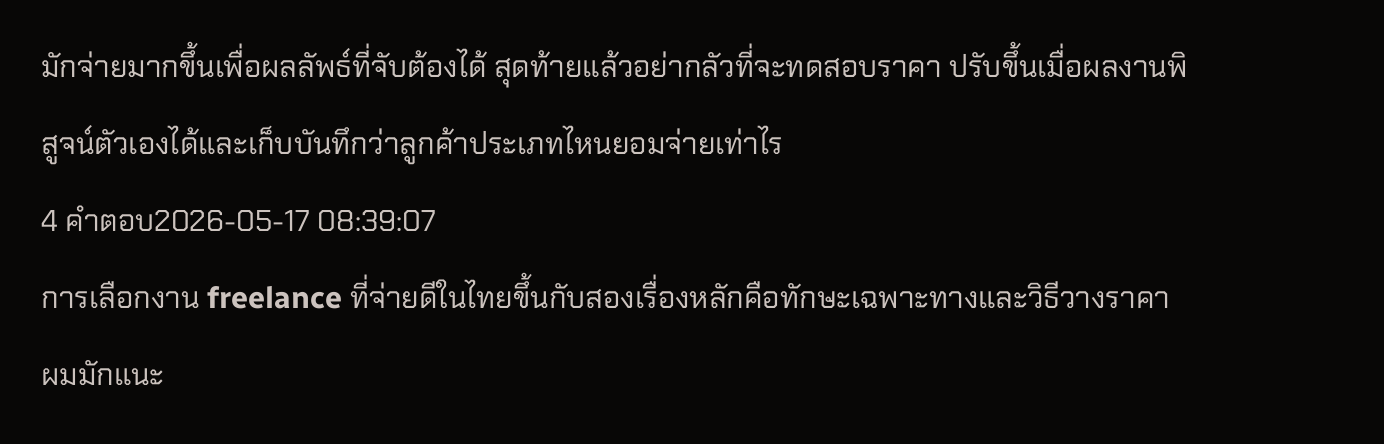มักจ่ายมากขึ้นเพื่อผลลัพธ์ที่จับต้องได้ สุดท้ายแล้วอย่ากลัวที่จะทดสอบราคา ปรับขึ้นเมื่อผลงานพิสูจน์ตัวเองได้และเก็บบันทึกว่าลูกค้าประเภทไหนยอมจ่ายเท่าไร
4 คำตอบ2026-05-17 08:39:07
การเลือกงาน freelance ที่จ่ายดีในไทยขึ้นกับสองเรื่องหลักคือทักษะเฉพาะทางและวิธีวางราคา
ผมมักแนะ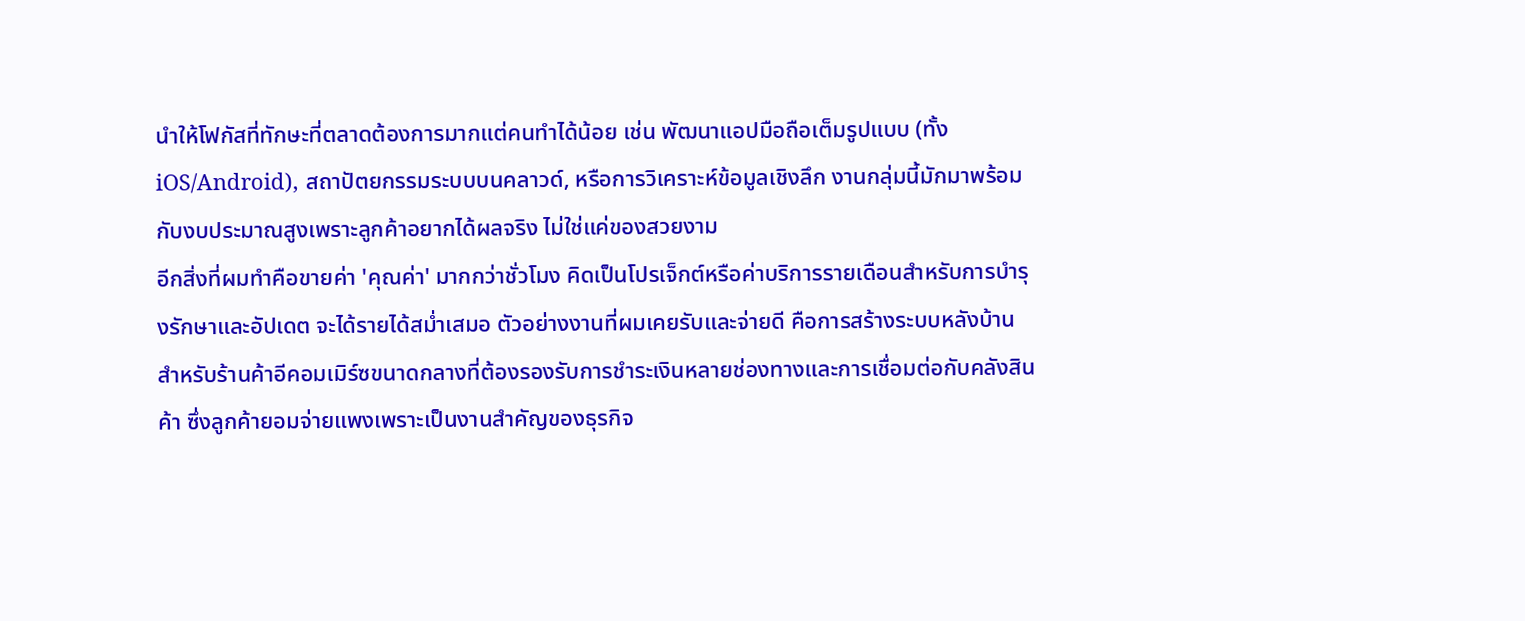นำให้โฟกัสที่ทักษะที่ตลาดต้องการมากแต่คนทำได้น้อย เช่น พัฒนาแอปมือถือเต็มรูปแบบ (ทั้ง iOS/Android), สถาปัตยกรรมระบบบนคลาวด์, หรือการวิเคราะห์ข้อมูลเชิงลึก งานกลุ่มนี้มักมาพร้อมกับงบประมาณสูงเพราะลูกค้าอยากได้ผลจริง ไม่ใช่แค่ของสวยงาม
อีกสิ่งที่ผมทำคือขายค่า 'คุณค่า' มากกว่าชั่วโมง คิดเป็นโปรเจ็กต์หรือค่าบริการรายเดือนสำหรับการบำรุงรักษาและอัปเดต จะได้รายได้สม่ำเสมอ ตัวอย่างงานที่ผมเคยรับและจ่ายดี คือการสร้างระบบหลังบ้านสำหรับร้านค้าอีคอมเมิร์ซขนาดกลางที่ต้องรองรับการชำระเงินหลายช่องทางและการเชื่อมต่อกับคลังสินค้า ซึ่งลูกค้ายอมจ่ายแพงเพราะเป็นงานสำคัญของธุรกิจ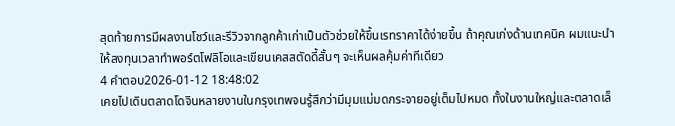สุดท้ายการมีผลงานโชว์และรีวิวจากลูกค้าเก่าเป็นตัวช่วยให้ขึ้นเรทราคาได้ง่ายขึ้น ถ้าคุณเก่งด้านเทคนิค ผมแนะนำให้ลงทุนเวลาทำพอร์ตโฟลิโอและเขียนเคสสตัดดี้สั้นๆ จะเห็นผลคุ้มค่าทีเดียว
4 คำตอบ2026-01-12 18:48:02
เคยไปเดินตลาดโดจินหลายงานในกรุงเทพจนรู้สึกว่ามีมุมแม่มดกระจายอยู่เต็มไปหมด ทั้งในงานใหญ่และตลาดเล็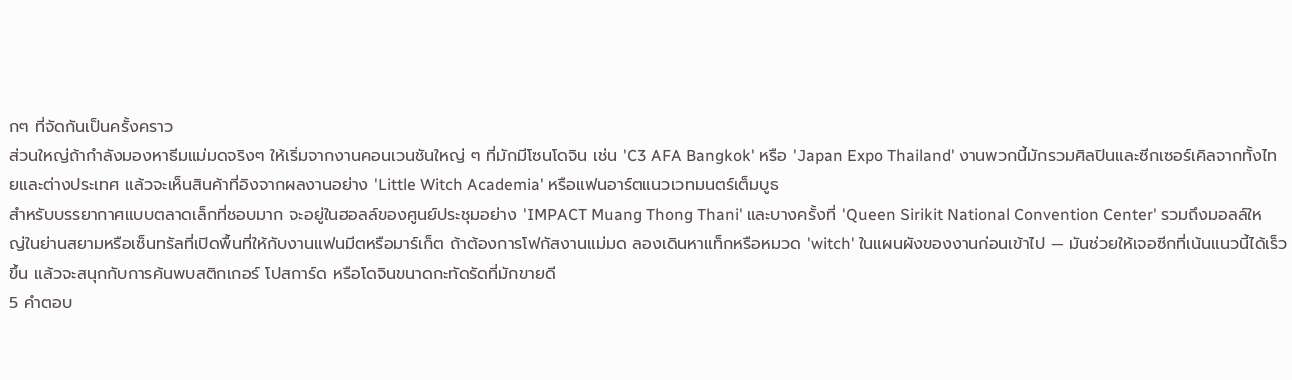กๆ ที่จัดกันเป็นครั้งคราว
ส่วนใหญ่ถ้ากำลังมองหาธีมแม่มดจริงๆ ให้เริ่มจากงานคอนเวนชันใหญ่ ๆ ที่มักมีโซนโดจิน เช่น 'C3 AFA Bangkok' หรือ 'Japan Expo Thailand' งานพวกนี้มักรวมศิลปินและซีกเซอร์เคิลจากทั้งไทยและต่างประเทศ แล้วจะเห็นสินค้าที่อิงจากผลงานอย่าง 'Little Witch Academia' หรือแฟนอาร์ตแนวเวทมนตร์เต็มบูธ
สำหรับบรรยากาศแบบตลาดเล็กที่ชอบมาก จะอยู่ในฮอลล์ของศูนย์ประชุมอย่าง 'IMPACT Muang Thong Thani' และบางครั้งที่ 'Queen Sirikit National Convention Center' รวมถึงมอลล์ใหญ่ในย่านสยามหรือเซ็นทรัลที่เปิดพื้นที่ให้กับงานแฟนมีตหรือมาร์เก็ต ถ้าต้องการโฟกัสงานแม่มด ลองเดินหาแท็กหรือหมวด 'witch' ในแผนผังของงานก่อนเข้าไป — มันช่วยให้เจอซีกที่เน้นแนวนี้ได้เร็วขึ้น แล้วจะสนุกกับการค้นพบสติกเกอร์ โปสการ์ด หรือโดจินขนาดกะทัดรัดที่มักขายดี
5 คำตอบ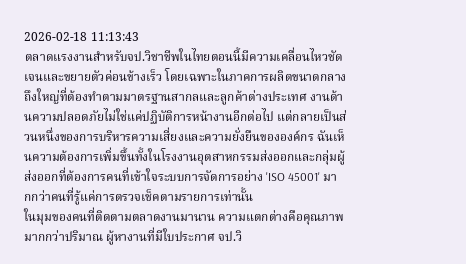2026-02-18 11:13:43
ตลาดแรงงานสำหรับจป.วิชาชีพในไทยตอนนี้มีความเคลื่อนไหวชัดเจนและขยายตัวค่อนข้างเร็ว โดยเฉพาะในภาคการผลิตขนาดกลางถึงใหญ่ที่ต้องทำตามมาตรฐานสากลและลูกค้าต่างประเทศ งานด้านความปลอดภัยไม่ใช่แค่ปฏิบัติการหน้างานอีกต่อไป แต่กลายเป็นส่วนหนึ่งของการบริหารความเสี่ยงและความยั่งยืนขององค์กร ฉันเห็นความต้องการเพิ่มขึ้นทั้งในโรงงานอุตสาหกรรมส่งออกและกลุ่มผู้ส่งออกที่ต้องการคนที่เข้าใจระบบการจัดการอย่าง 'ISO 45001' มากกว่าคนที่รู้แค่การตรวจเช็คตามรายการเท่านั้น
ในมุมของคนที่ติดตามตลาดงานมานาน ความแตกต่างคือคุณภาพมากกว่าปริมาณ ผู้หางานที่มีใบประกาศ จป.วิ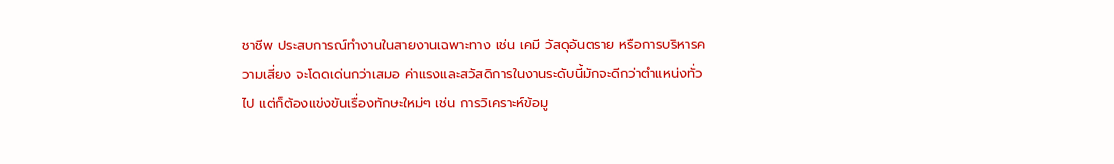ชาชีพ ประสบการณ์ทำงานในสายงานเฉพาะทาง เช่น เคมี วัสดุอันตราย หรือการบริหารความเสี่ยง จะโดดเด่นกว่าเสมอ ค่าแรงและสวัสดิการในงานระดับนี้มักจะดีกว่าตำแหน่งทั่วไป แต่ก็ต้องแข่งขันเรื่องทักษะใหม่ๆ เช่น การวิเคราะห์ข้อมู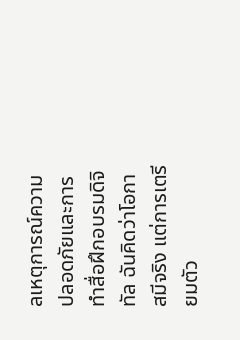ลเหตุการณ์ความปลอดภัยและการทำสื่อฝึกอบรมดิจิทัล ฉันคิดว่าโอกาสมีจริง แต่การเตรียมตัว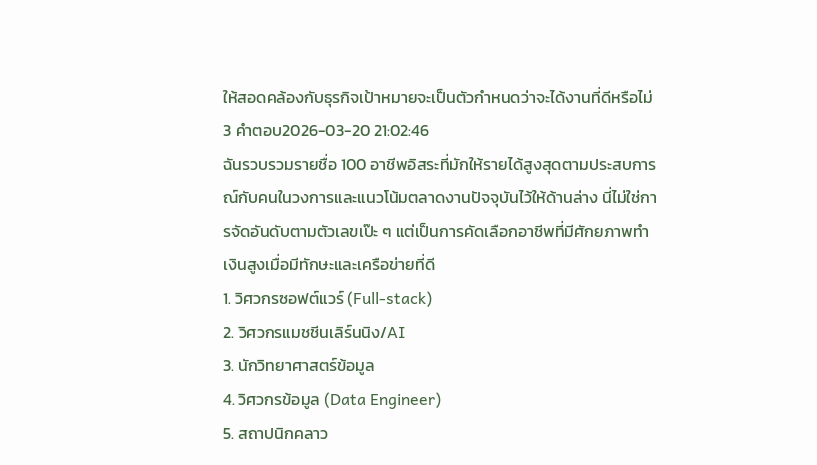ให้สอดคล้องกับธุรกิจเป้าหมายจะเป็นตัวกำหนดว่าจะได้งานที่ดีหรือไม่
3 คำตอบ2026-03-20 21:02:46
ฉันรวบรวมรายชื่อ 100 อาชีพอิสระที่มักให้รายได้สูงสุดตามประสบการณ์กับคนในวงการและแนวโน้มตลาดงานปัจจุบันไว้ให้ด้านล่าง นี่ไม่ใช่การจัดอันดับตามตัวเลขเป๊ะ ๆ แต่เป็นการคัดเลือกอาชีพที่มีศักยภาพทำเงินสูงเมื่อมีทักษะและเครือข่ายที่ดี
1. วิศวกรซอฟต์แวร์ (Full-stack)
2. วิศวกรแมชชีนเลิร์นนิง/AI
3. นักวิทยาศาสตร์ข้อมูล
4. วิศวกรข้อมูล (Data Engineer)
5. สถาปนิกคลาว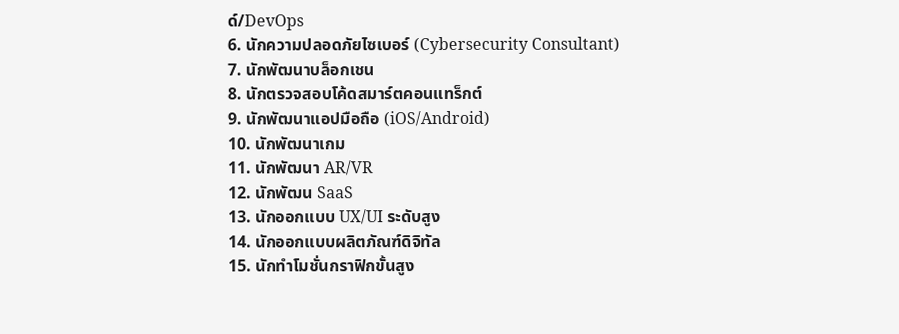ด์/DevOps
6. นักความปลอดภัยไซเบอร์ (Cybersecurity Consultant)
7. นักพัฒนาบล็อกเชน
8. นักตรวจสอบโค้ดสมาร์ตคอนแทร็กต์
9. นักพัฒนาแอปมือถือ (iOS/Android)
10. นักพัฒนาเกม
11. นักพัฒนา AR/VR
12. นักพัฒน SaaS
13. นักออกแบบ UX/UI ระดับสูง
14. นักออกแบบผลิตภัณฑ์ดิจิทัล
15. นักทำโมชั่นกราฟิกขั้นสูง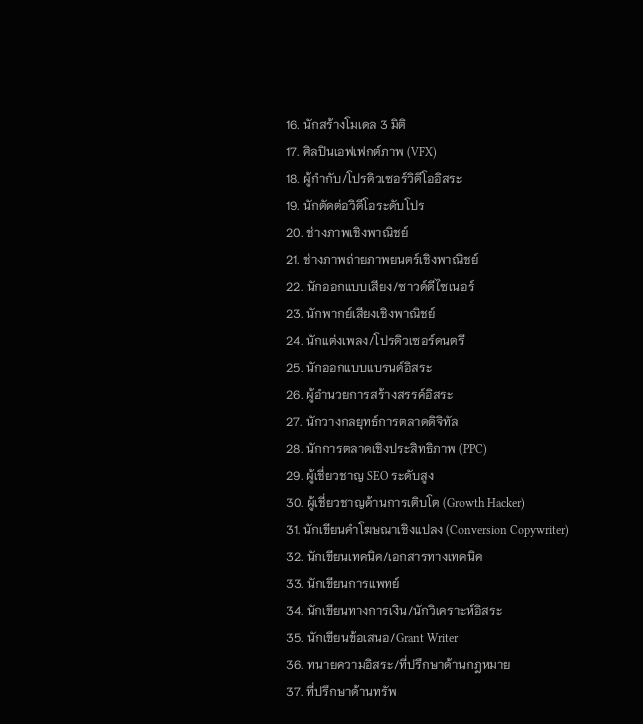16. นักสร้างโมเดล 3 มิติ
17. ศิลปินเอฟเฟกต์ภาพ (VFX)
18. ผู้กำกับ/โปรดิวเซอร์วิดีโออิสระ
19. นักตัดต่อวิดีโอระดับโปร
20. ช่างภาพเชิงพาณิชย์
21. ช่างภาพถ่ายภาพยนตร์เชิงพาณิชย์
22. นักออกแบบเสียง/ซาวด์ดีไซเนอร์
23. นักพากย์เสียงเชิงพาณิชย์
24. นักแต่งเพลง/โปรดิวเซอร์ดนตรี
25. นักออกแบบแบรนด์อิสระ
26. ผู้อำนวยการสร้างสรรค์อิสระ
27. นักวางกลยุทธ์การตลาดดิจิทัล
28. นักการตลาดเชิงประสิทธิภาพ (PPC)
29. ผู้เชี่ยวชาญ SEO ระดับสูง
30. ผู้เชี่ยวชาญด้านการเติบโต (Growth Hacker)
31. นักเขียนคำโฆษณาเชิงแปลง (Conversion Copywriter)
32. นักเขียนเทคนิค/เอกสารทางเทคนิค
33. นักเขียนการแพทย์
34. นักเขียนทางการเงิน/นักวิเคราะห์อิสระ
35. นักเขียนข้อเสนอ/Grant Writer
36. ทนายความอิสระ/ที่ปรึกษาด้านกฎหมาย
37. ที่ปรึกษาด้านทรัพ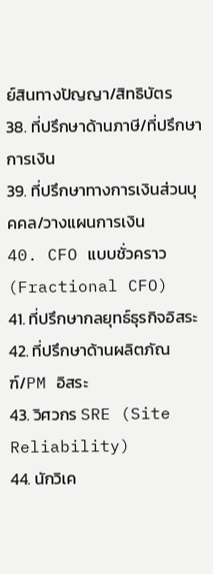ย์สินทางปัญญา/สิทธิบัตร
38. ที่ปรึกษาด้านภาษี/ที่ปรึกษาการเงิน
39. ที่ปรึกษาทางการเงินส่วนบุคคล/วางแผนการเงิน
40. CFO แบบชั่วคราว (Fractional CFO)
41. ที่ปรึกษากลยุทธ์ธุรกิจอิสระ
42. ที่ปรึกษาด้านผลิตภัณฑ์/PM อิสระ
43. วิศวกร SRE (Site Reliability)
44. นักวิเค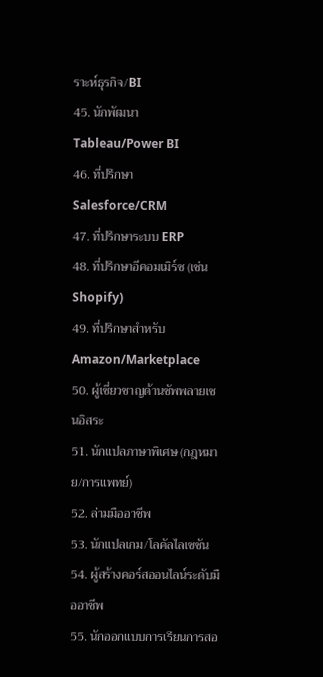ราะห์ธุรกิจ/BI
45. นักพัฒนา Tableau/Power BI
46. ที่ปรึกษา Salesforce/CRM
47. ที่ปรึกษาระบบ ERP
48. ที่ปรึกษาอีคอมเมิร์ซ (เช่น Shopify)
49. ที่ปรึกษาสำหรับ Amazon/Marketplace
50. ผู้เชี่ยวชาญด้านซัพพลายเชนอิสระ
51. นักแปลภาษาพิเศษ (กฎหมาย/การแพทย์)
52. ล่ามมืออาชีพ
53. นักแปลเกม/โลคัลไลเซชัน
54. ผู้สร้างคอร์สออนไลน์ระดับมืออาชีพ
55. นักออกแบบการเรียนการสอ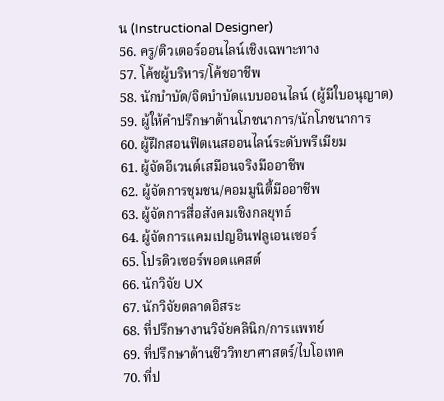น (Instructional Designer)
56. ครู/ติวเตอร์ออนไลน์เชิงเฉพาะทาง
57. โค้ชผู้บริหาร/โค้ชอาชีพ
58. นักบำบัด/จิตบำบัดแบบออนไลน์ (ผู้มีใบอนุญาต)
59. ผู้ให้คำปรึกษาด้านโภชนาการ/นักโภชนาการ
60. ผู้ฝึกสอนฟิตเนสออนไลน์ระดับพรีเมียม
61. ผู้จัดอีเวนต์เสมือนจริงมืออาชีพ
62. ผู้จัดการชุมชน/คอมมูนิตี้มืออาชีพ
63. ผู้จัดการสื่อสังคมเชิงกลยุทธ์
64. ผู้จัดการแคมเปญอินฟลูเอนเซอร์
65. โปรดิวเซอร์พอดแคสต์
66. นักวิจัย UX
67. นักวิจัยตลาดอิสระ
68. ที่ปรึกษางานวิจัยคลินิก/การแพทย์
69. ที่ปรึกษาด้านชีววิทยาศาสตร์/ไบโอเทค
70. ที่ป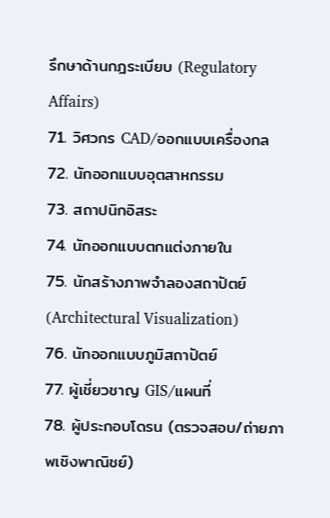รึกษาด้านกฎระเบียบ (Regulatory Affairs)
71. วิศวกร CAD/ออกแบบเครื่องกล
72. นักออกแบบอุตสาหกรรม
73. สถาปนิกอิสระ
74. นักออกแบบตกแต่งภายใน
75. นักสร้างภาพจำลองสถาปัตย์ (Architectural Visualization)
76. นักออกแบบภูมิสถาปัตย์
77. ผู้เชี่ยวชาญ GIS/แผนที่
78. ผู้ประกอบโดรน (ตรวจสอบ/ถ่ายภาพเชิงพาณิชย์)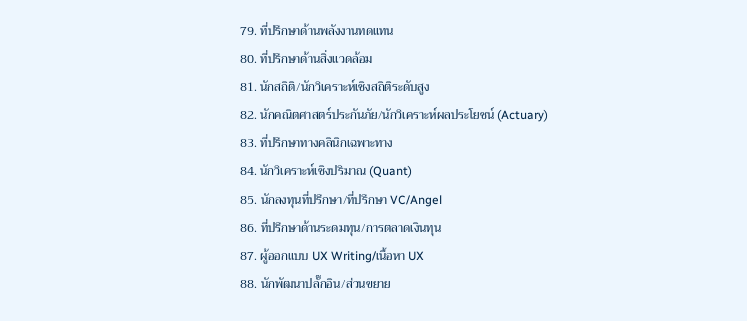79. ที่ปรึกษาด้านพลังงานทดแทน
80. ที่ปรึกษาด้านสิ่งแวดล้อม
81. นักสถิติ/นักวิเคราะห์เชิงสถิติระดับสูง
82. นักคณิตศาสตร์ประกันภัย/นักวิเคราะห์ผลประโยชน์ (Actuary)
83. ที่ปรึกษาทางคลินิกเฉพาะทาง
84. นักวิเคราะห์เชิงปริมาณ (Quant)
85. นักลงทุนที่ปรึกษา/ที่ปรึกษา VC/Angel
86. ที่ปรึกษาด้านระดมทุน/การตลาดเงินทุน
87. ผู้ออกแบบ UX Writing/เนื้อหา UX
88. นักพัฒนาปลั๊กอิน/ส่วนขยาย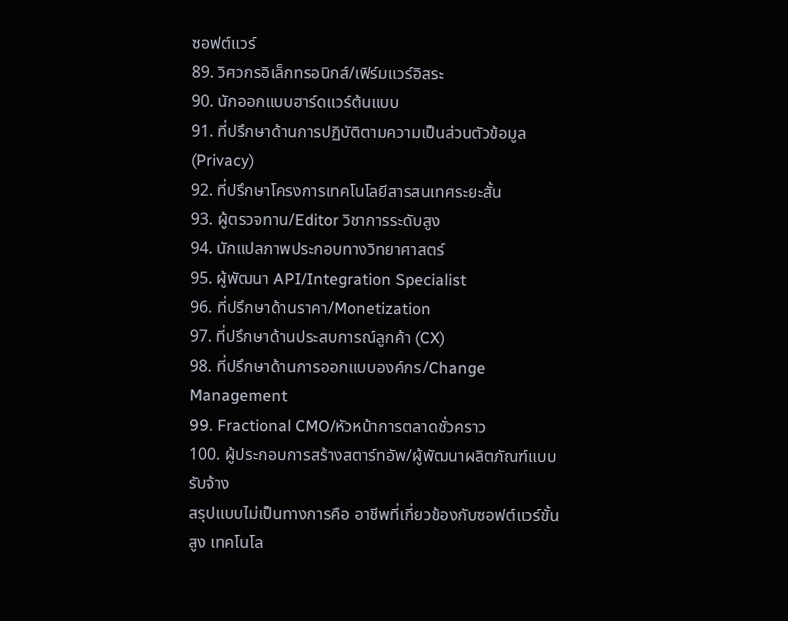ซอฟต์แวร์
89. วิศวกรอิเล็กทรอนิกส์/เฟิร์มแวร์อิสระ
90. นักออกแบบฮาร์ดแวร์ต้นแบบ
91. ที่ปรึกษาด้านการปฏิบัติตามความเป็นส่วนตัวข้อมูล (Privacy)
92. ที่ปรึกษาโครงการเทคโนโลยีสารสนเทศระยะสั้น
93. ผู้ตรวจทาน/Editor วิชาการระดับสูง
94. นักแปลภาพประกอบทางวิทยาศาสตร์
95. ผู้พัฒนา API/Integration Specialist
96. ที่ปรึกษาด้านราคา/Monetization
97. ที่ปรึกษาด้านประสบการณ์ลูกค้า (CX)
98. ที่ปรึกษาด้านการออกแบบองค์กร/Change Management
99. Fractional CMO/หัวหน้าการตลาดชั่วคราว
100. ผู้ประกอบการสร้างสตาร์ทอัพ/ผู้พัฒนาผลิตภัณฑ์แบบรับจ้าง
สรุปแบบไม่เป็นทางการคือ อาชีพที่เกี่ยวข้องกับซอฟต์แวร์ขั้นสูง เทคโนโล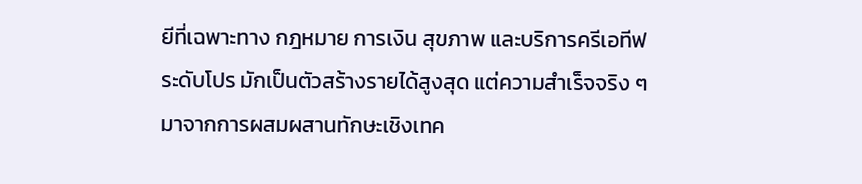ยีที่เฉพาะทาง กฎหมาย การเงิน สุขภาพ และบริการครีเอทีฟระดับโปร มักเป็นตัวสร้างรายได้สูงสุด แต่ความสำเร็จจริง ๆ มาจากการผสมผสานทักษะเชิงเทค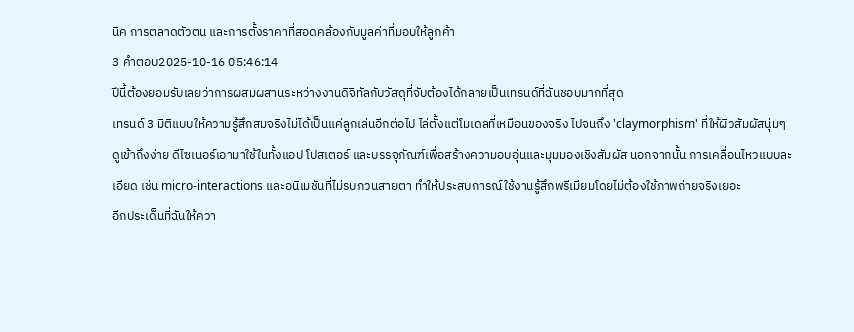นิค การตลาดตัวตน และการตั้งราคาที่สอดคล้องกับมูลค่าที่มอบให้ลูกค้า
3 คำตอบ2025-10-16 05:46:14
ปีนี้ต้องยอมรับเลยว่าการผสมผสานระหว่างงานดิจิทัลกับวัสดุที่จับต้องได้กลายเป็นเทรนด์ที่ฉันชอบมากที่สุด
เทรนด์ 3 มิติแบบให้ความรู้สึกสมจริงไม่ได้เป็นแค่ลูกเล่นอีกต่อไป ไล่ตั้งแต่โมเดลที่เหมือนของจริง ไปจนถึง 'claymorphism' ที่ให้ผิวสัมผัสนุ่มๆ ดูเข้าถึงง่าย ดีไซเนอร์เอามาใช้ในทั้งแอป โปสเตอร์ และบรรจุภัณฑ์เพื่อสร้างความอบอุ่นและมุมมองเชิงสัมผัส นอกจากนั้น การเคลื่อนไหวแบบละเอียด เช่น micro-interactions และอนิเมชันที่ไม่รบกวนสายตา ทำให้ประสบการณ์ใช้งานรู้สึกพรีเมียมโดยไม่ต้องใช้ภาพถ่ายจริงเยอะ
อีกประเด็นที่ฉันให้ควา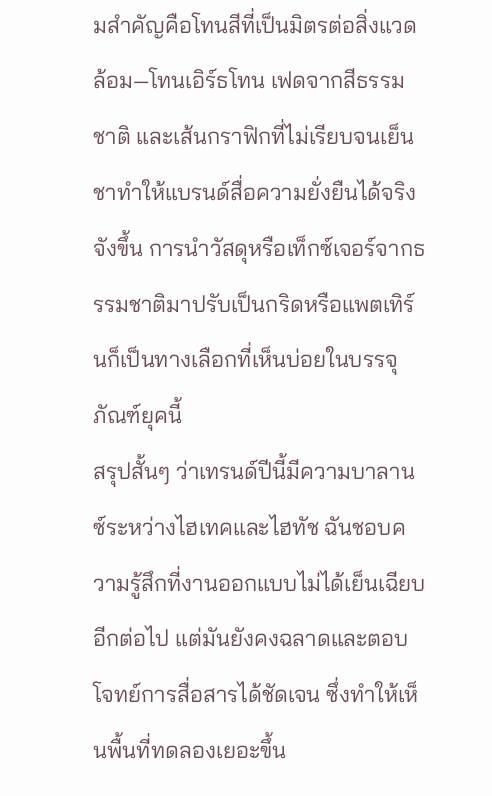มสำคัญคือโทนสีที่เป็นมิตรต่อสิ่งแวดล้อม—โทนเอิร์ธโทน เฟดจากสีธรรมชาติ และเส้นกราฟิกที่ไม่เรียบจนเย็นชาทำให้แบรนด์สื่อความยั่งยืนได้จริงจังขึ้น การนำวัสดุหรือเท็กซ์เจอร์จากธรรมชาติมาปรับเป็นกริดหรือแพตเทิร์นก็เป็นทางเลือกที่เห็นบ่อยในบรรจุภัณฑ์ยุคนี้
สรุปสั้นๆ ว่าเทรนด์ปีนี้มีความบาลานซ์ระหว่างไฮเทคและไฮทัช ฉันชอบความรู้สึกที่งานออกแบบไม่ได้เย็นเฉียบอีกต่อไป แต่มันยังคงฉลาดและตอบโจทย์การสื่อสารได้ชัดเจน ซึ่งทำให้เห็นพื้นที่ทดลองเยอะขึ้น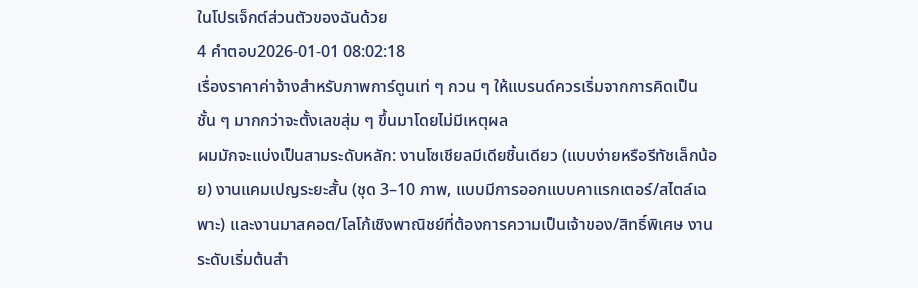ในโปรเจ็กต์ส่วนตัวของฉันด้วย
4 คำตอบ2026-01-01 08:02:18
เรื่องราคาค่าจ้างสำหรับภาพการ์ตูนเท่ ๆ กวน ๆ ให้แบรนด์ควรเริ่มจากการคิดเป็นชั้น ๆ มากกว่าจะตั้งเลขสุ่ม ๆ ขึ้นมาโดยไม่มีเหตุผล
ผมมักจะแบ่งเป็นสามระดับหลัก: งานโซเชียลมีเดียชิ้นเดียว (แบบง่ายหรือรีทัชเล็กน้อย) งานแคมเปญระยะสั้น (ชุด 3–10 ภาพ, แบบมีการออกแบบคาแรกเตอร์/สไตล์เฉพาะ) และงานมาสคอต/โลโก้เชิงพาณิชย์ที่ต้องการความเป็นเจ้าของ/สิทธิ์พิเศษ งานระดับเริ่มต้นสำ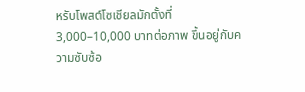หรับโพสต์โซเชียลมักตั้งที่ 3,000–10,000 บาทต่อภาพ ขึ้นอยู่กับความซับซ้อ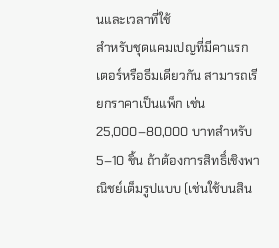นและเวลาที่ใช้
สำหรับชุดแคมเปญที่มีคาแรกเตอร์หรือธีมเดียวกัน สามารถเรียกราคาเป็นแพ็ก เช่น 25,000–80,000 บาทสำหรับ 5–10 ชิ้น ถ้าต้องการสิทธิ์เชิงพาณิชย์เต็มรูปแบบ (เช่นใช้บนสิน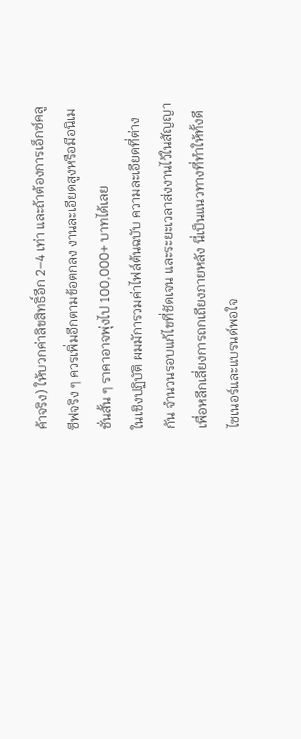ค้าจริง) ให้บวกค่าลิขสิทธิ์อีก 2–4 เท่า และถ้าต้องการเอ็กซ์คลูซีฟจริง ๆ ควรเพิ่มอีกตามข้อตกลง งานละเอียดสูงหรือมีอนิเมชั่นสั้น ๆ ราคาอาจพุ่งไป 100,000+ บาทได้เลย
ในเชิงปฏิบัติ ผมมัการวมค่าไฟล์ต้นฉบับ ความละเอียดที่ต่างกัน จำนวนรอบแก้ไขที่ชัดเจน และระยะเวลาส่งงานไว้ในสัญญา เพื่อหลีกเลี่ยงการถกเถียงภายหลัง นี่เป็นแนวทางที่ทำให้ทั้งดีไซเนอร์และแบรนด์พอใจ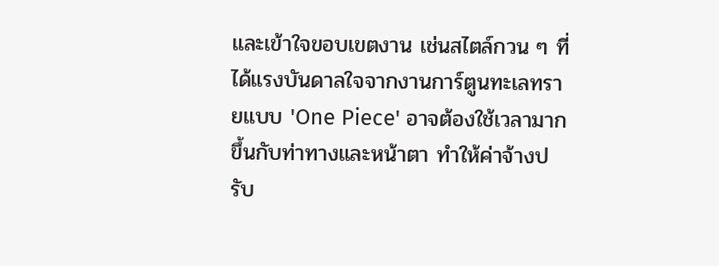และเข้าใจขอบเขตงาน เช่นสไตล์กวน ๆ ที่ได้แรงบันดาลใจจากงานการ์ตูนทะเลทรายแบบ 'One Piece' อาจต้องใช้เวลามากขึ้นกับท่าทางและหน้าตา ทำให้ค่าจ้างปรับ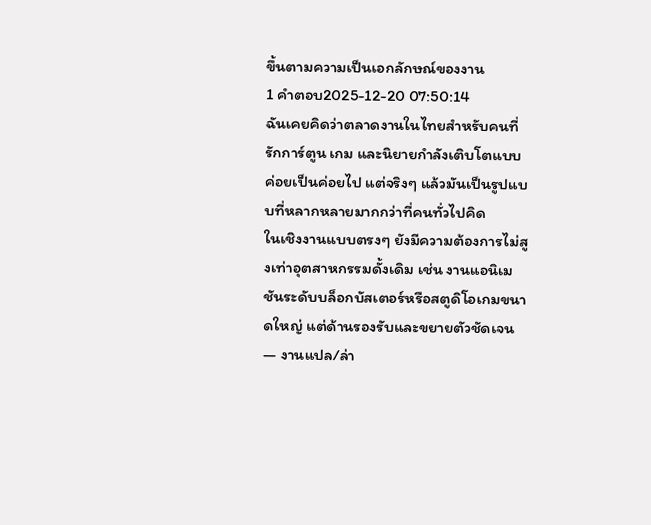ขึ้นตามความเป็นเอกลักษณ์ของงาน
1 คำตอบ2025-12-20 07:50:14
ฉันเคยคิดว่าตลาดงานในไทยสำหรับคนที่รักการ์ตูน เกม และนิยายกำลังเติบโตแบบค่อยเป็นค่อยไป แต่จริงๆ แล้วมันเป็นรูปแบบที่หลากหลายมากกว่าที่คนทั่วไปคิด
ในเชิงงานแบบตรงๆ ยังมีความต้องการไม่สูงเท่าอุตสาหกรรมดั้งเดิม เช่น งานแอนิเมชันระดับบล็อกบัสเตอร์หรือสตูดิโอเกมขนาดใหญ่ แต่ด้านรองรับและขยายตัวชัดเจน — งานแปล/ล่า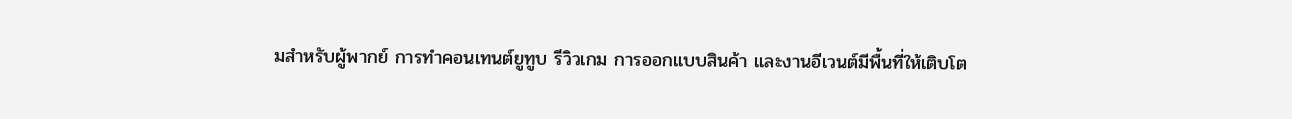มสำหรับผู้พากย์ การทำคอนเทนต์ยูทูบ รีวิวเกม การออกแบบสินค้า และงานอีเวนต์มีพื้นที่ให้เติบโต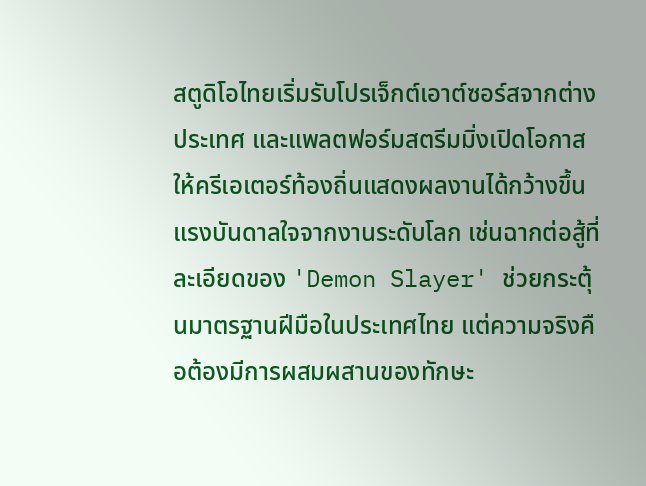สตูดิโอไทยเริ่มรับโปรเจ็กต์เอาต์ซอร์สจากต่างประเทศ และแพลตฟอร์มสตรีมมิ่งเปิดโอกาสให้ครีเอเตอร์ท้องถิ่นแสดงผลงานได้กว้างขึ้น
แรงบันดาลใจจากงานระดับโลก เช่นฉากต่อสู้ที่ละเอียดของ 'Demon Slayer' ช่วยกระตุ้นมาตรฐานฝีมือในประเทศไทย แต่ความจริงคือต้องมีการผสมผสานของทักษะ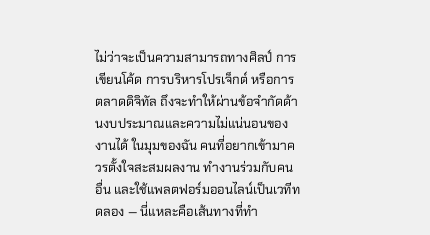ไม่ว่าจะเป็นความสามารถทางศิลป์ การเขียนโค้ด การบริหารโปรเจ็กต์ หรือการตลาดดิจิทัล ถึงจะทำให้ผ่านข้อจำกัดด้านงบประมาณและความไม่แน่นอนของงานได้ ในมุมของฉัน คนที่อยากเข้ามาควรตั้งใจสะสมผลงาน ทำงานร่วมกับคนอื่น และใช้แพลตฟอร์มออนไลน์เป็นเวทีทดลอง — นี่แหละคือเส้นทางที่ทำ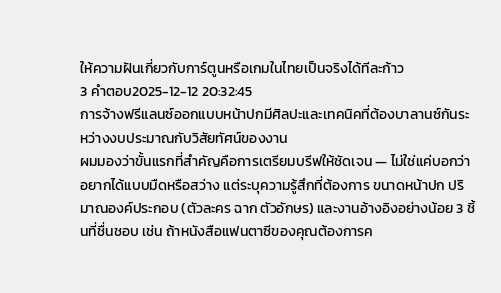ให้ความฝันเกี่ยวกับการ์ตูนหรือเกมในไทยเป็นจริงได้ทีละก้าว
3 คำตอบ2025-12-12 20:32:45
การจ้างฟรีแลนซ์ออกแบบหน้าปกมีศิลปะและเทคนิคที่ต้องบาลานซ์กันระหว่างงบประมาณกับวิสัยทัศน์ของงาน
ผมมองว่าขั้นแรกที่สำคัญคือการเตรียมบรีฟให้ชัดเจน — ไม่ใช่แค่บอกว่าอยากได้แบบมืดหรือสว่าง แต่ระบุความรู้สึกที่ต้องการ ขนาดหน้าปก ปริมาณองค์ประกอบ (ตัวละคร ฉาก ตัวอักษร) และงานอ้างอิงอย่างน้อย 3 ชิ้นที่ชื่นชอบ เช่น ถ้าหนังสือแฟนตาซีของคุณต้องการค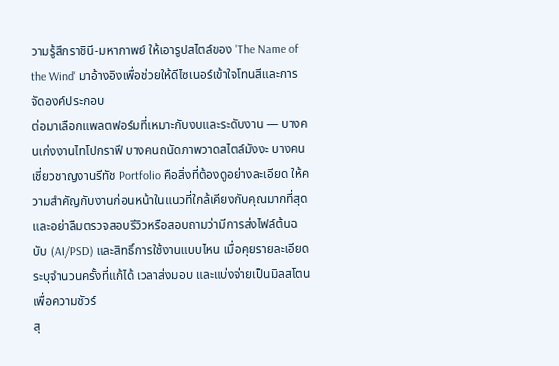วามรู้สึกราชินี-มหากาพย์ ให้เอารูปสไตล์ของ 'The Name of the Wind' มาอ้างอิงเพื่อช่วยให้ดีไซเนอร์เข้าใจโทนสีและการจัดองค์ประกอบ
ต่อมาเลือกแพลตฟอร์มที่เหมาะกับงบและระดับงาน — บางคนเก่งงานไทโปกราฟี บางคนถนัดภาพวาดสไตล์มังงะ บางคนเชี่ยวชาญงานรีทัช Portfolio คือสิ่งที่ต้องดูอย่างละเอียด ให้ความสำคัญกับงานก่อนหน้าในแนวที่ใกล้เคียงกับคุณมากที่สุด และอย่าลืมตรวจสอบรีวิวหรือสอบถามว่ามีการส่งไฟล์ต้นฉบับ (AI/PSD) และสิทธิ์การใช้งานแบบไหน เมื่อคุยรายละเอียดระบุจำนวนครั้งที่แก้ได้ เวลาส่งมอบ และแบ่งจ่ายเป็นมิลสโตนเพื่อความชัวร์
สุ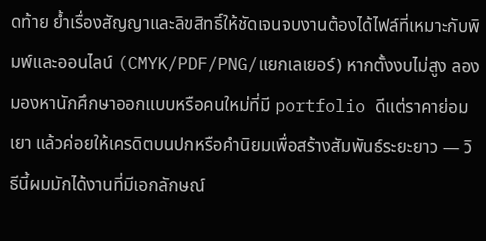ดท้าย ย้ำเรื่องสัญญาและลิขสิทธิ์ให้ชัดเจนจบงานต้องได้ไฟล์ที่เหมาะกับพิมพ์และออนไลน์ (CMYK/PDF/PNG/แยกเลเยอร์) หากตั้งงบไม่สูง ลองมองหานักศึกษาออกแบบหรือคนใหม่ที่มี portfolio ดีแต่ราคาย่อมเยา แล้วค่อยให้เครดิตบนปกหรือคำนิยมเพื่อสร้างสัมพันธ์ระยะยาว — วิธีนี้ผมมักได้งานที่มีเอกลักษณ์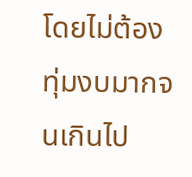โดยไม่ต้องทุ่มงบมากจนเกินไป